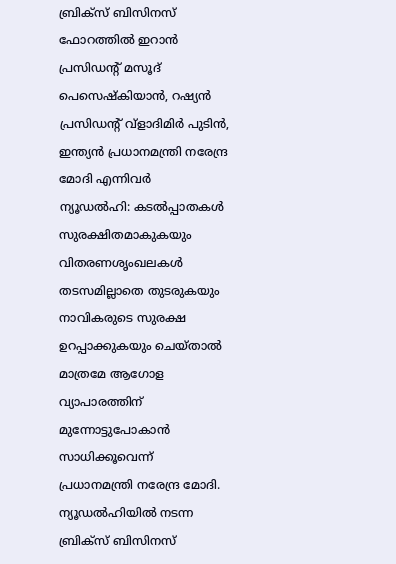ബ്രിക്സ് ബിസിനസ് ഫോറത്തിൽ ഇറാൻ പ്രസിഡന്റ് മസൂദ് പെസെഷ്കിയാൻ, റഷ്യൻ പ്രസിഡന്റ് വ്ളാദിമിർ പുടിൻ, ഇന്ത്യൻ പ്രധാനമന്ത്രി നരേന്ദ്ര മോദി എന്നിവർ
ന്യൂഡൽഹി: കടൽപ്പാതകൾ സുരക്ഷിതമാകുകയും വിതരണശൃംഖലകൾ തടസമില്ലാതെ തുടരുകയും നാവികരുടെ സുരക്ഷ ഉറപ്പാക്കുകയും ചെയ്താൽ മാത്രമേ ആഗോള വ്യാപാരത്തിന് മുന്നോട്ടുപോകാൻ സാധിക്കൂവെന്ന് പ്രധാനമന്ത്രി നരേന്ദ്ര മോദി.
ന്യൂഡൽഹിയിൽ നടന്ന ബ്രിക്സ് ബിസിനസ്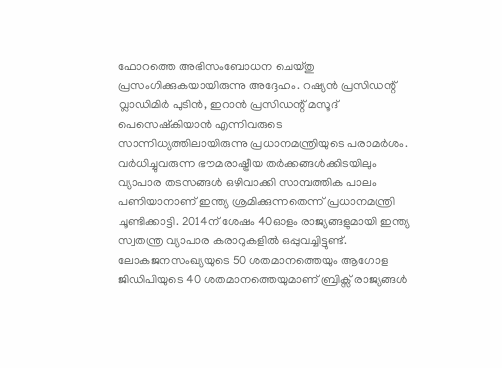ഫോറത്തെ അഭിസംബോധന ചെയ്തു പ്രസംഗിക്കുകയായിരുന്നു അദ്ദേഹം. റഷ്യൻ പ്രസിഡന്റ് വ്ലാഡിമിർ പുടിൻ, ഇറാൻ പ്രസിഡന്റ് മസൂദ് പെസെഷ്കിയാൻ എന്നിവരുടെ സാന്നിധ്യത്തിലായിരുന്നു പ്രധാനമന്ത്രിയുടെ പരാമർശം.
വർധിച്ചുവരുന്ന ഭൗമരാഷ്ട്രീയ തർക്കങ്ങൾക്കിടയിലും വ്യാപാര തടസങ്ങൾ ഒഴിവാക്കി സാമ്പത്തിക പാലം പണിയാനാണ് ഇന്ത്യ ശ്രമിക്കുന്നതെന്ന് പ്രധാനമന്ത്രി ചൂണ്ടിക്കാട്ടി. 2014ന് ശേഷം 40ഓളം രാജ്യങ്ങളുമായി ഇന്ത്യ സ്വതന്ത്ര വ്യാപാര കരാറുകളിൽ ഒപ്പുവച്ചിട്ടുണ്ട്.
ലോകജനസംഖ്യയുടെ 50 ശതമാനത്തെയും ആഗോള ജിഡിപിയുടെ 40 ശതമാനത്തെയുമാണ് ബ്രിക്സ് രാജ്യങ്ങൾ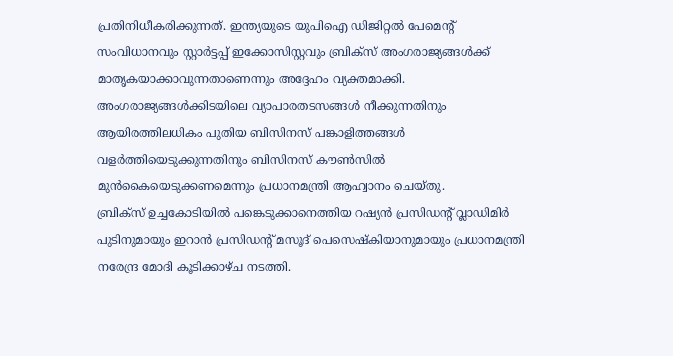പ്രതിനിധീകരിക്കുന്നത്. ഇന്ത്യയുടെ യുപിഐ ഡിജിറ്റൽ പേമെന്റ് സംവിധാനവും സ്റ്റാർട്ടപ്പ് ഇക്കോസിസ്റ്റവും ബ്രിക്സ് അംഗരാജ്യങ്ങൾക്ക് മാതൃകയാക്കാവുന്നതാണെന്നും അദ്ദേഹം വ്യക്തമാക്കി.
അംഗരാജ്യങ്ങൾക്കിടയിലെ വ്യാപാരതടസങ്ങൾ നീക്കുന്നതിനും ആയിരത്തിലധികം പുതിയ ബിസിനസ് പങ്കാളിത്തങ്ങൾ വളർത്തിയെടുക്കുന്നതിനും ബിസിനസ് കൗൺസിൽ മുൻകൈയെടുക്കണമെന്നും പ്രധാനമന്ത്രി ആഹ്വാനം ചെയ്തു.
ബ്രിക്സ് ഉച്ചകോടിയിൽ പങ്കെടുക്കാനെത്തിയ റഷ്യൻ പ്രസിഡന്റ് വ്ലാഡിമിർ പുടിനുമായും ഇറാൻ പ്രസിഡന്റ് മസൂദ് പെസെഷ്കിയാനുമായും പ്രധാനമന്ത്രി നരേന്ദ്ര മോദി കൂടിക്കാഴ്ച നടത്തി.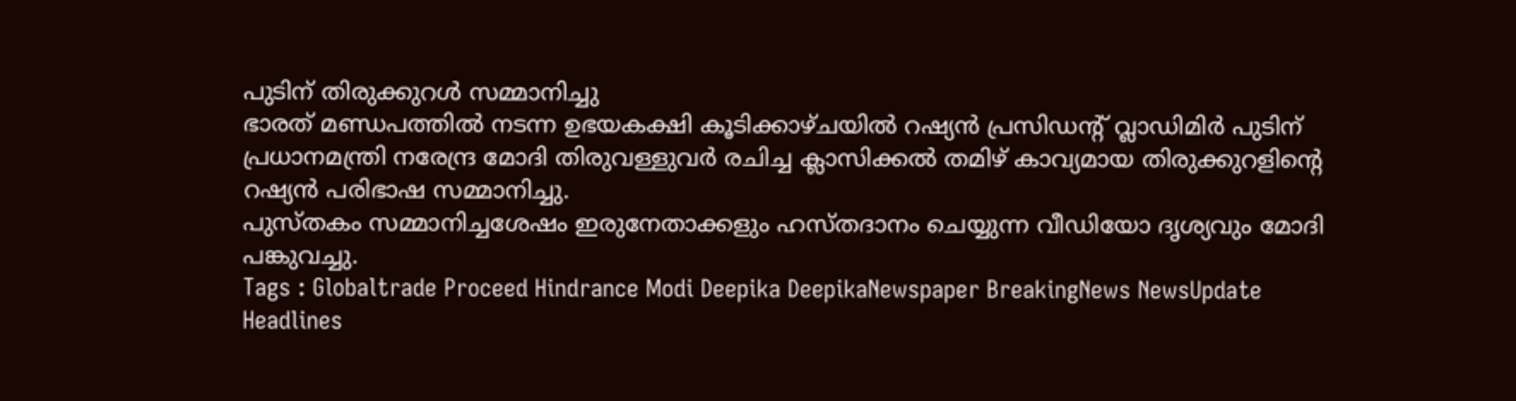പുടിന് തിരുക്കുറൾ സമ്മാനിച്ചു
ഭാരത് മണ്ഡപത്തിൽ നടന്ന ഉഭയകക്ഷി കൂടിക്കാഴ്ചയിൽ റഷ്യൻ പ്രസിഡന്റ് വ്ലാഡിമിർ പുടിന് പ്രധാനമന്ത്രി നരേന്ദ്ര മോദി തിരുവള്ളുവർ രചിച്ച ക്ലാസിക്കൽ തമിഴ് കാവ്യമായ തിരുക്കുറളിന്റെ റഷ്യൻ പരിഭാഷ സമ്മാനിച്ചു.
പുസ്തകം സമ്മാനിച്ചശേഷം ഇരുനേതാക്കളും ഹസ്തദാനം ചെയ്യുന്ന വീഡിയോ ദൃശ്യവും മോദി പങ്കുവച്ചു.
Tags : Globaltrade Proceed Hindrance Modi Deepika DeepikaNewspaper BreakingNews NewsUpdate Headlines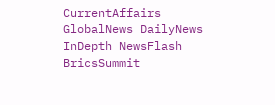CurrentAffairs GlobalNews DailyNews InDepth NewsFlash BricsSummit